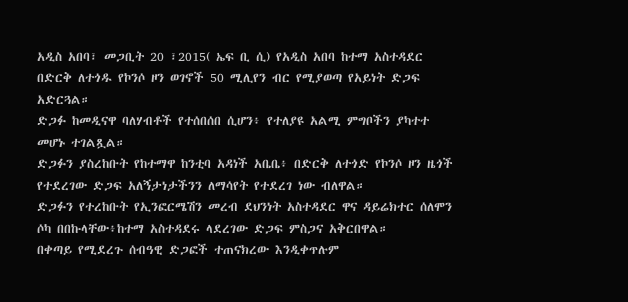አዲስ አበባ፣ መጋቢት 20 ፣2015( ኤፍ ቢ ሲ) የአዲስ አበባ ከተማ አስተዳደር በድርቅ ለተጎዱ የኮንሶ ዞን ወገኖች 50 ሚሊየን ብር የሚያወጣ የአይነት ድጋፍ አድርጓል።
ድጋፉ ከመዲናዋ ባለሃብቶች የተሰበሰበ ሲሆን፥ የተለያዩ አልሚ ምግቦችን ያካተተ መሆኑ ተገልጿል።
ድጋፉን ያስረከቡት የከተማዋ ከንቲባ አዳነች አቤቤ፥ በድርቅ ለተጎድ የኮንሶ ዞን ዜጎች የተደረገው ድጋፍ አለኝታነታችንን ለማሳየት የተደረገ ነው ብለዋል።
ድጋፉን የተረከቡት የኢንፎርሜሽን መረብ ደህንነት አስተዳደር ዋና ዳይሬክተር ሰለሞን ሶካ በበኩላቸው፥ከተማ አስተዳደሩ ላደረገው ድጋፍ ምስጋና አቅርበዋል።
በቀጣይ የሚደረጉ ሰብዓዊ ድጋፎች ተጠናክረው እንዲቀጥሉም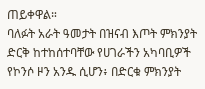ጠይቀዋል።
ባለፉት አራት ዓመታት በዝናብ እጦት ምክንያት ድርቅ ከተከሰተባቸው የሀገራችን አካባቢዎች የኮንሶ ዞን አንዱ ሲሆን፥ በድርቁ ምክንያት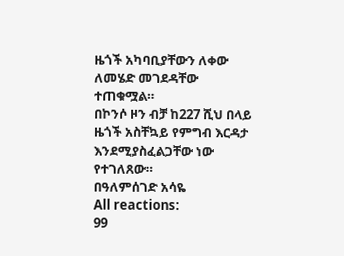ዜጎች አካባቢያቸውን ለቀው ለመሄድ መገደዳቸው ተጠቁሟል።
በኮንሶ ዞን ብቻ ከ227 ሺህ በላይ ዜጎች አስቸኳይ የምግብ እርዳታ እንደሚያስፈልጋቸው ነው የተገለጸው።
በዓለምሰገድ አሳዬ
All reactions:
99